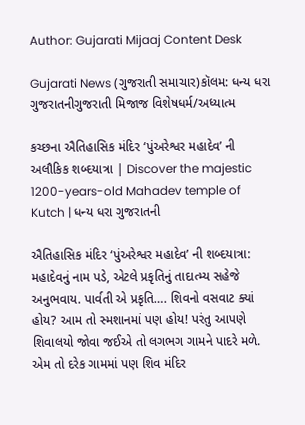Author: Gujarati Mijaaj Content Desk

Gujarati News (ગુજરાતી સમાચાર)કૉલમ: ધન્ય ધરા ગુજરાતનીગુજરાતી મિજાજ વિશેષધર્મ/અધ્યાત્મ

કચ્છના ઐતિહાસિક મંદિર ‘પુંઅરેશ્વર મહાદેવ’ ની અલૌકિક શબ્દયાત્રા | Discover the majestic 1200-years-old Mahadev temple of Kutch | ધન્ય ધરા ગુજરાતની

ઐતિહાસિક મંદિર ‘પુંઅરેશ્વર મહાદેવ’ ની શબ્દયાત્રા: મહાદેવનું નામ પડે, એટલે પ્રકૃતિનું તાદાત્મ્ય સહેજે અનુભવાય. પાર્વતી એ પ્રકૃતિ…. શિવનો વસવાટ ક્યાં હોય? આમ તો સ્મશાનમાં પણ હોય! પરંતુ આપણે શિવાલયો જોવા જઈએ તો લગભગ ગામને પાદરે મળે. એમ તો દરેક ગામમાં પણ શિવ મંદિર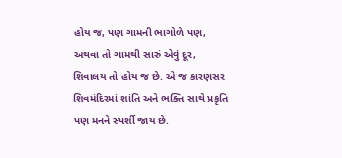હોય જ, પણ ગામની ભાગોળે પણ, અથવા તો ગામથી સારું એવું દૂર, શિવાલય તો હોય જ છે. એ જ કારણસર શિવમંદિરમાં શાંતિ અને ભક્તિ સાથે પ્રકૃતિ પણ મનને સ્પર્શી જાય છે.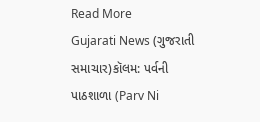Read More
Gujarati News (ગુજરાતી સમાચાર)કૉલમ: પર્વની પાઠશાળા (Parv Ni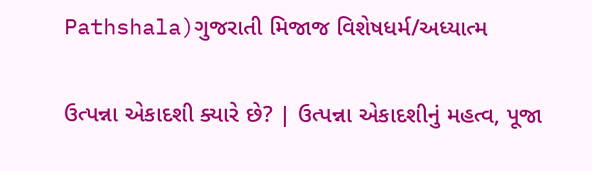Pathshala)ગુજરાતી મિજાજ વિશેષધર્મ/અધ્યાત્મ

ઉત્પન્ના એકાદશી ક્યારે છે? | ઉત્પન્ના એકાદશીનું મહત્વ, પૂજા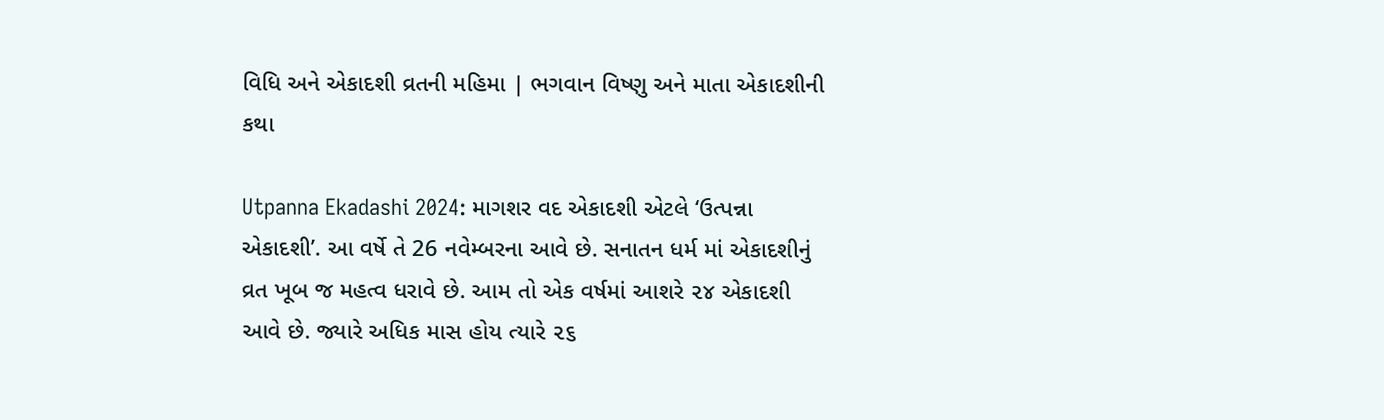વિધિ અને એકાદશી વ્રતની મહિમા | ભગવાન વિષ્ણુ અને માતા એકાદશીની કથા

Utpanna Ekadashi 2024: માગશર વદ એકાદશી એટલે ‘ઉત્પન્ના એકાદશી’. આ વર્ષે તે 26 નવેમ્બરના આવે છે. સનાતન ધર્મ માં એકાદશીનું વ્રત ખૂબ જ મહત્વ ધરાવે છે. આમ તો એક વર્ષમાં આશરે ૨૪ એકાદશી આવે છે. જ્યારે અધિક માસ હોય ત્યારે ૨૬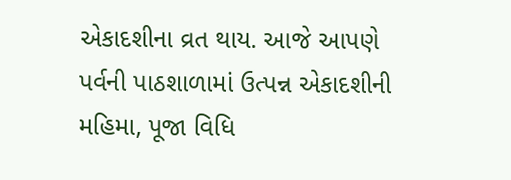એકાદશીના વ્રત થાય. આજે આપણે પર્વની પાઠશાળામાં ઉત્પન્ન એકાદશીની મહિમા, પૂજા વિધિ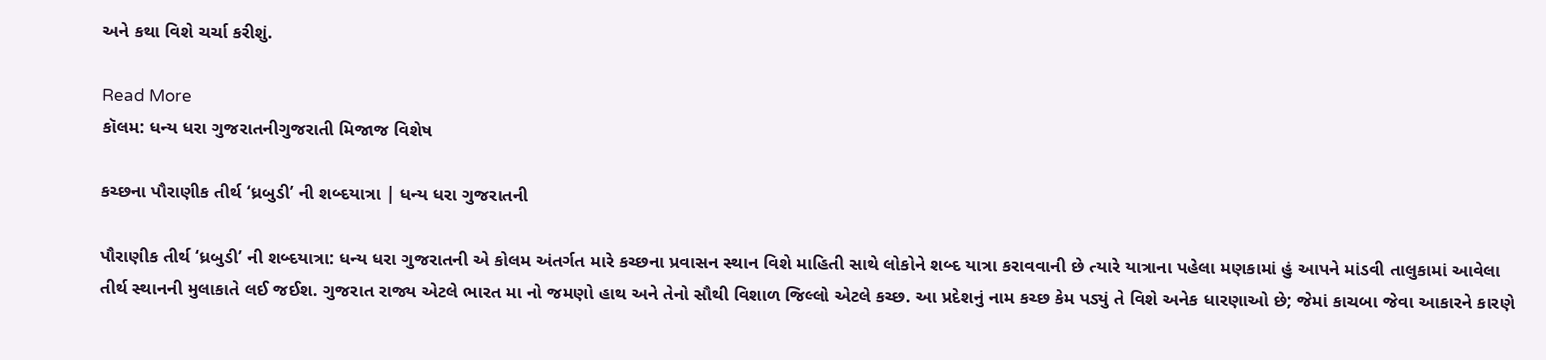અને કથા વિશે ચર્ચા કરીશું.

Read More
કૉલમ: ધન્ય ધરા ગુજરાતનીગુજરાતી મિજાજ વિશેષ

કચ્છના પૌરાણીક તીર્થ ‘ધ્રબુડી’ ની શબ્દયાત્રા | ધન્ય ધરા ગુજરાતની

પૌરાણીક તીર્થ ‘ધ્રબુડી’ ની શબ્દયાત્રા: ધન્ય ધરા ગુજરાતની એ કોલમ અંતર્ગત મારે કચ્છના પ્રવાસન સ્થાન વિશે માહિતી સાથે લોકોને શબ્દ યાત્રા કરાવવાની છે ત્યારે યાત્રાના પહેલા મણકામાં હું આપને માંડવી તાલુકામાં આવેલા તીર્થ સ્થાનની મુલાકાતે લઈ જઈશ. ગુજરાત રાજ્ય એટલે ભારત મા નો જમણો હાથ અને તેનો સૌથી વિશાળ જિલ્લો એટલે કચ્છ. આ પ્રદેશનું નામ કચ્છ કેમ પડ્યું તે વિશે અનેક ધારણાઓ છે; જેમાં કાચબા જેવા આકારને કારણે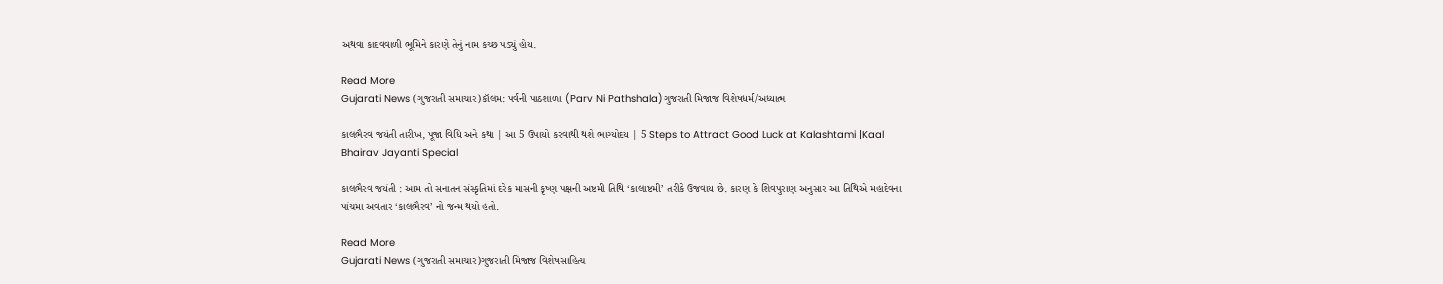અથવા કાદવવાળી ભૂમિને કારણે તેનું નામ કચ્છ પડ્યું હોય.

Read More
Gujarati News (ગુજરાતી સમાચાર)કૉલમ: પર્વની પાઠશાળા (Parv Ni Pathshala)ગુજરાતી મિજાજ વિશેષધર્મ/અધ્યાત્મ

કાલભૈરવ જયંતી તારીખ, પૂજા વિધિ અને કથા | આ 5 ઉપાયો કરવાથી થશે ભાગ્યોદય | 5 Steps to Attract Good Luck at Kalashtami |Kaal Bhairav Jayanti Special

કાલભૈરવ જયંતી : આમ તો સનાતન સંસ્કૃતિમાં દરેક માસની કૃષ્ણ પક્ષની અષ્ટમી તિથિ ‘કાલાષ્ટમી’ તરીકે ઉજવાય છે. કારણ કે શિવપુરાણ અનુસાર આ તિથિએ મહાદેવના પાંચમા અવતાર ‘કાલભૈરવ’ નો જન્મ થયો હતો.

Read More
Gujarati News (ગુજરાતી સમાચાર)ગુજરાતી મિજાજ વિશેષસાહિત્ય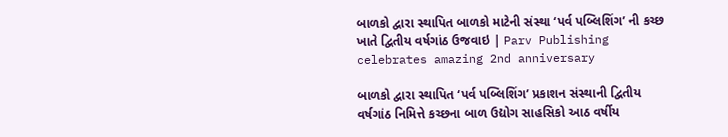બાળકો દ્વારા સ્થાપિત બાળકો માટેની સંસ્થા ‘પર્વ પબ્લિશિંગ’ ની કચ્છ ખાતે દ્વિતીય વર્ષગાંઠ ઉજવાઇ | Parv Publishing celebrates amazing 2nd anniversary

બાળકો દ્વારા સ્થાપિત ‘પર્વ પબ્લિશિંગ’ પ્રકાશન સંસ્થાની દ્વિતીય વર્ષગાંઠ નિમિત્તે કચ્છના બાળ ઉદ્યોગ સાહસિકો આઠ વર્ષીય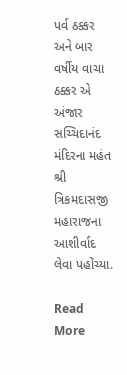પર્વ ઠક્કર અને બાર વર્ષીય વાચા ઠક્કર એ અંજાર સચ્ચિદાનંદ મંદિરના મહંત શ્રી ત્રિકમદાસજી મહારાજના આશીર્વાદ લેવા પહોંચ્યા.

Read More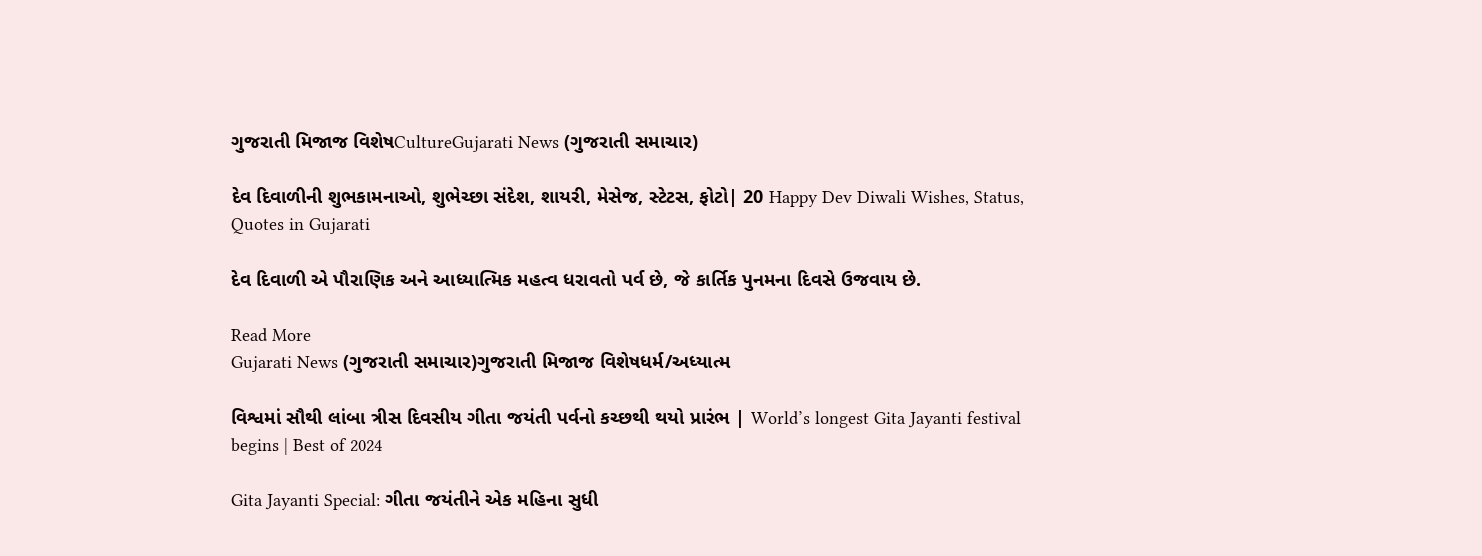ગુજરાતી મિજાજ વિશેષCultureGujarati News (ગુજરાતી સમાચાર)

દેવ દિવાળીની શુભકામનાઓ, શુભેચ્છા સંદેશ, શાયરી, મેસેજ, સ્ટેટસ, ફોટો| 20 Happy Dev Diwali Wishes, Status, Quotes in Gujarati

દેવ દિવાળી એ પૌરાણિક અને આધ્યાત્મિક મહત્વ ધરાવતો પર્વ છે, જે કાર્તિક પુનમના દિવસે ઉજવાય છે.

Read More
Gujarati News (ગુજરાતી સમાચાર)ગુજરાતી મિજાજ વિશેષધર્મ/અધ્યાત્મ

વિશ્વમાં સૌથી લાંબા ત્રીસ દિવસીય ગીતા જયંતી પર્વનો કચ્છથી થયો પ્રારંભ | World’s longest Gita Jayanti festival begins | Best of 2024

Gita Jayanti Special: ગીતા જયંતીને એક મહિના સુધી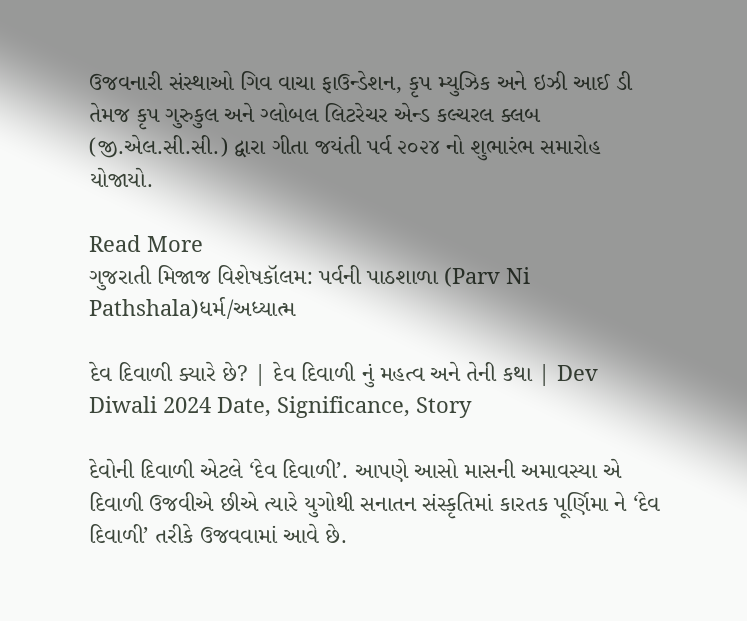ઉજવનારી સંસ્થાઓ ગિવ વાચા ફાઉન્ડેશન, કૃપ મ્યુઝિક અને ઇઝી આઈ ડી તેમજ કૃપ ગુરુકુલ અને ગ્લોબલ લિટરેચર એન્ડ કલ્ચરલ ક્લબ (જી.એલ.સી.સી.) દ્વારા ગીતા જયંતી પર્વ ૨૦૨૪ નો શુભારંભ સમારોહ યોજાયો.

Read More
ગુજરાતી મિજાજ વિશેષકૉલમ: પર્વની પાઠશાળા (Parv Ni Pathshala)ધર્મ/અધ્યાત્મ

દેવ દિવાળી ક્યારે છે? | દેવ દિવાળી નું મહત્વ અને તેની કથા | Dev Diwali 2024 Date, Significance, Story

દેવોની દિવાળી એટલે ‘દેવ દિવાળી’. આપણે આસો માસની અમાવસ્યા એ દિવાળી ઉજવીએ છીએ ત્યારે યુગોથી સનાતન સંસ્કૃતિમાં કારતક પૂર્ણિમા ને ‘દેવ દિવાળી’ તરીકે ઉજવવામાં આવે છે.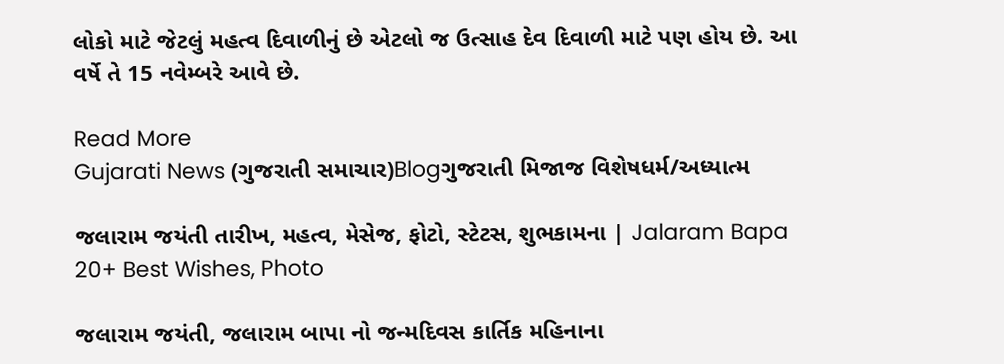લોકો માટે જેટલું મહત્વ દિવાળીનું છે એટલો જ ઉત્સાહ દેવ દિવાળી માટે પણ હોય છે. આ વર્ષે તે 15 નવેમ્બરે આવે છે.

Read More
Gujarati News (ગુજરાતી સમાચાર)Blogગુજરાતી મિજાજ વિશેષધર્મ/અધ્યાત્મ

જલારામ જયંતી તારીખ, મહત્વ, મેસેજ, ફોટો, સ્ટેટસ, શુભકામના | Jalaram Bapa 20+ Best Wishes, Photo

જલારામ જયંતી, જલારામ બાપા નો જન્મદિવસ કાર્તિક મહિનાના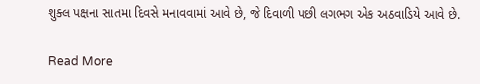શુક્લ પક્ષના સાતમા દિવસે મનાવવામાં આવે છે, જે દિવાળી પછી લગભગ એક અઠવાડિયે આવે છે.

Read More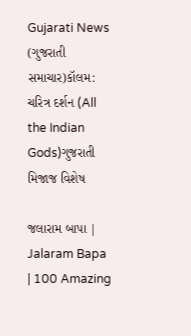Gujarati News (ગુજરાતી સમાચાર)કૉલમ: ચરિત્ર દર્શન (All the Indian Gods)ગુજરાતી મિજાજ વિશેષ

જલારામ બાપા | Jalaram Bapa | 100 Amazing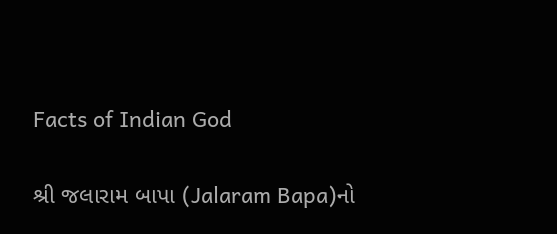Facts of Indian God

શ્રી જલારામ બાપા (Jalaram Bapa)નો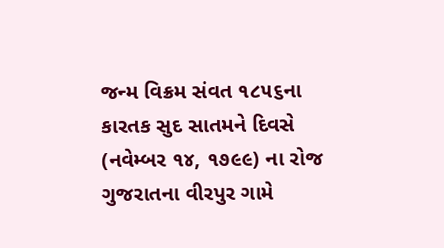જન્મ વિક્રમ સંવત ૧૮૫૬ના કારતક સુદ સાતમને દિવસે (નવેમ્બર ૧૪, ૧૭૯૯) ના રોજ ગુજરાતના વીરપુર ગામે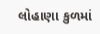લોહાણા કુળમાં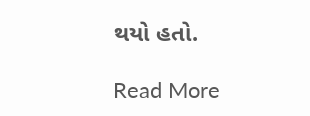થયો હતો.

Read More